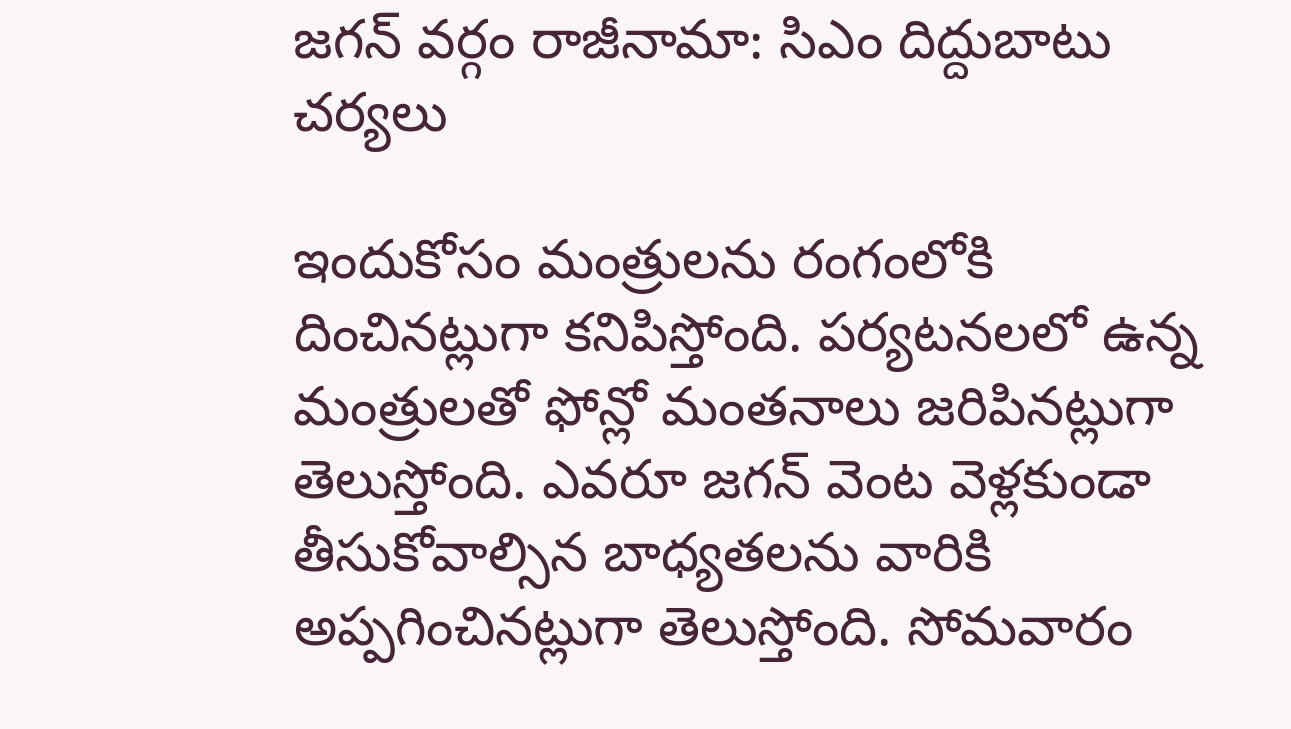జగన్ వర్గం రాజీనామా: సిఎం దిద్దుబాటు చర్యలు

ఇందుకోసం మంత్రులను రంగంలోకి దించినట్లుగా కనిపిస్తోంది. పర్యటనలలో ఉన్న మంత్రులతో ఫోన్లో మంతనాలు జరిపినట్లుగా తెలుస్తోంది. ఎవరూ జగన్ వెంట వెళ్లకుండా తీసుకోవాల్సిన బాధ్యతలను వారికి అప్పగించినట్లుగా తెలుస్తోంది. సోమవారం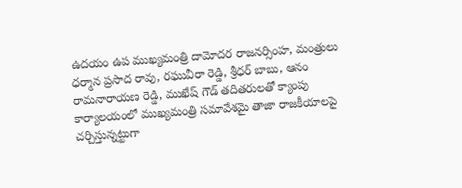ఉదయం ఉప ముఖ్యమంత్రి దామోదర రాజనర్సింహ, మంత్రులు ధర్మాన ప్రసాద రావు, రఘువీరా రెడ్డి, శ్రీధర్ బాబు, ఆనం రామనారాయణ రెడ్డి, ముఖేష్ గౌడ్ తదితరులతో క్యాంపు కార్యాలయంలో ముఖ్యమంత్రి సమావేశమై తాజా రాజకీయాలపై చర్చిస్తున్నట్టుగా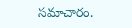సమాచారం.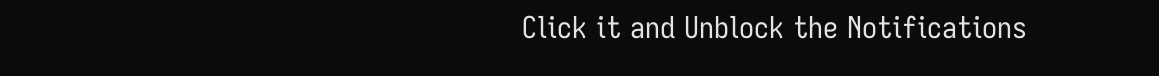Click it and Unblock the Notifications